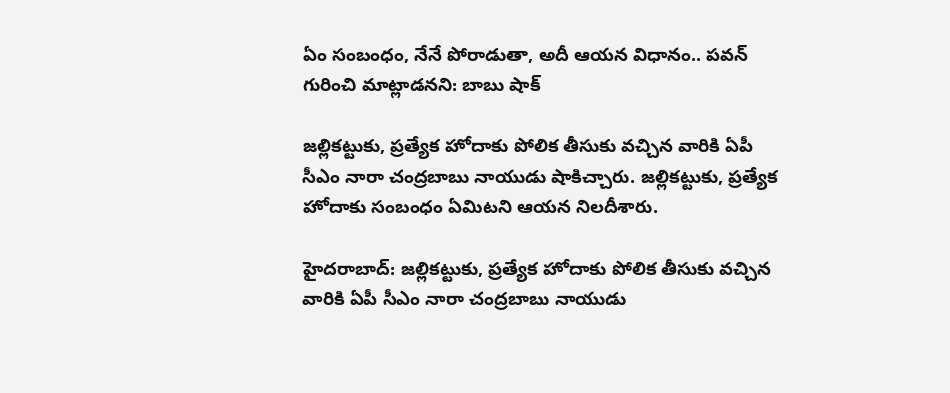ఏం సంబంధం, నేనే పోరాడుతా, అదీ ఆయన విధానం.. పవన్ గురించి మాట్లాడనని: బాబు షాక్

జల్లికట్టుకు, ప్రత్యేక హోదాకు పోలిక తీసుకు వచ్చిన వారికి ఏపీ సీఎం నారా చంద్రబాబు నాయుడు షాకిచ్చారు. జల్లికట్టుకు, ప్రత్యేక హోదాకు సంబంధం ఏమిటని ఆయన నిలదీశారు.

హైదరాబాద్: జల్లికట్టుకు, ప్రత్యేక హోదాకు పోలిక తీసుకు వచ్చిన వారికి ఏపీ సీఎం నారా చంద్రబాబు నాయుడు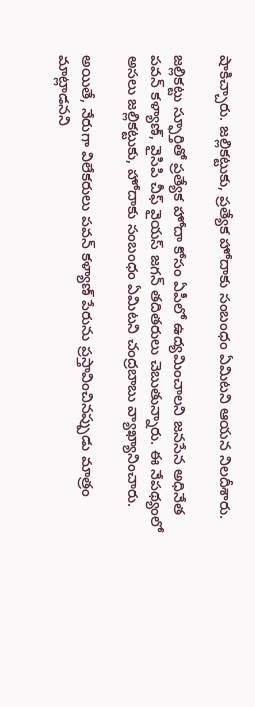షాకిచ్చారు. జల్లికట్టుకు, ప్రత్యేక హోదాకు సంబంధం ఏమిటని ఆయన నిలదీశారు.

జల్లికట్టు స్ఫూర్తితో ప్రత్యేక హోదా కోసం ఏపీలో ఉద్యమించాలని జనసేన అధినేత పవన్ కళ్యాణ్, వైసిపి చీఫ్ వైయస్ జగన్ తదితరులు చెబుతున్నారు. ఈ నేపథ్యంలో అసలు జల్లికట్టుకు, హోదాకు సంబంధం ఏమిటని చంద్రబాబు వ్యాఖ్యానించారు.

అయితే, నేరుగా విలేకరులు పవన్ కళ్యాణ్ పేరును ప్రస్తావించినప్పుడు మాత్రం మాట్లాడనని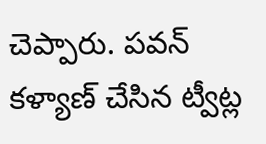చెప్పారు. పవన్ కళ్యాణ్ చేసిన ట్వీట్ల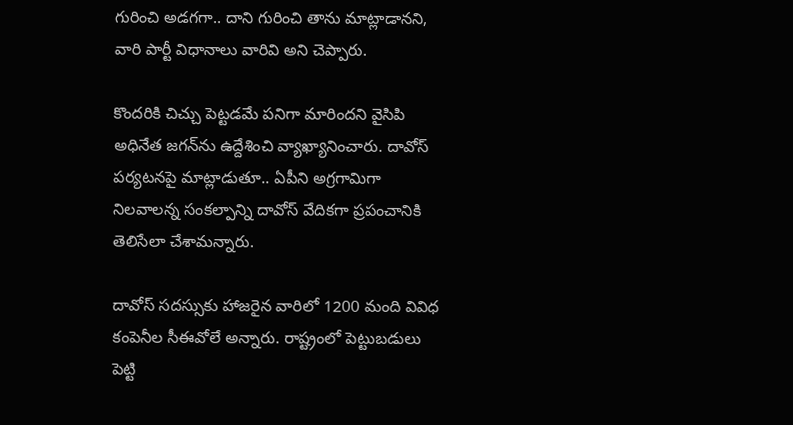గురించి అడగగా.. దాని గురించి తాను మాట్లాడానని, వారి పార్టీ విధానాలు వారివి అని చెప్పారు.

కొందరికి చిచ్చు పెట్టడమే పనిగా మారిందని వైసిపి అధినేత జగన్‌ను ఉద్దేశించి వ్యాఖ్యానించారు. దావోస్ పర్యటనపై మాట్లాడుతూ.. ఏపీని అగ్రగామిగా నిలవాలన్న సంకల్పాన్ని దావోస్ వేదికగా ప్రపంచానికి తెలిసేలా చేశామన్నారు.

దావోస్ సదస్సుకు హాజరైన వారిలో 1200 మంది వివిధ కంపెనీల సీఈవోలే అన్నారు. రాష్ట్రంలో పెట్టుబడులు పెట్టి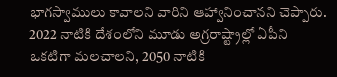భాగస్వాములు కావాలని వారిని ఆహ్వానించానని చెప్పారు. 2022 నాటికి దేశంలోని మూడు అగ్రరాష్ట్రాల్లో ఏపీని ఒకటిగా మలచాలని, 2050 నాటికి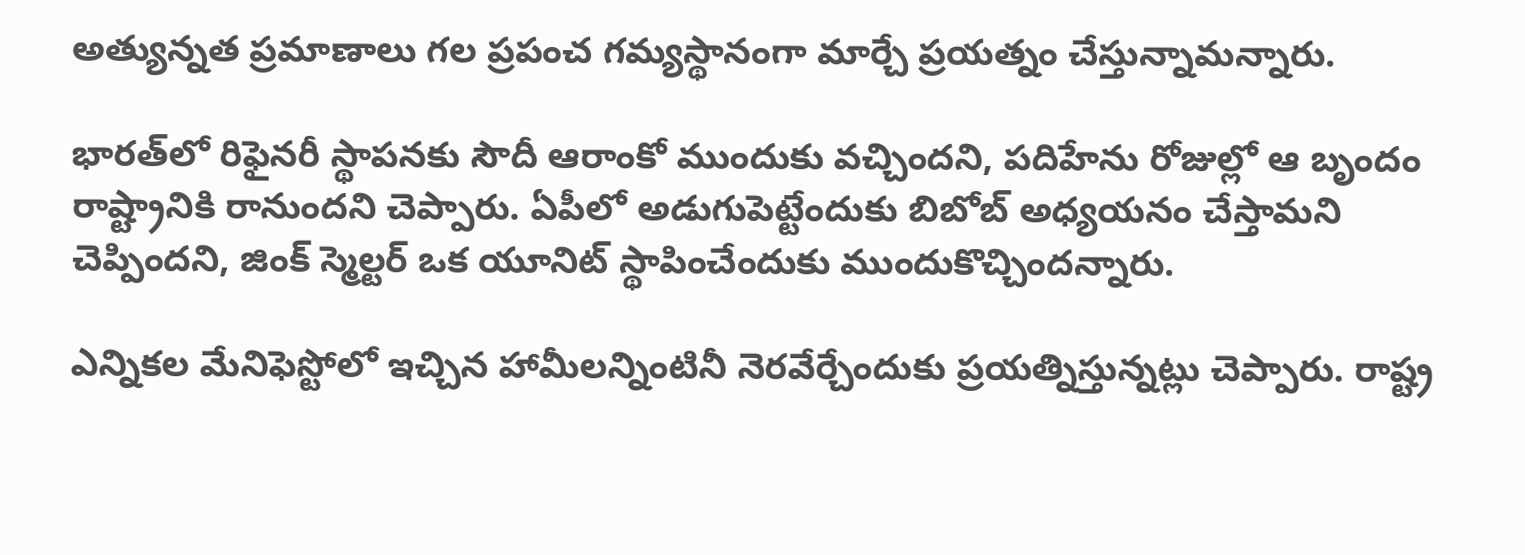అత్యున్నత ప్రమాణాలు గల ప్రపంచ గమ్యస్థానంగా మార్చే ప్రయత్నం చేస్తున్నామన్నారు.

భారత్‌లో రిఫైనరీ స్థాపనకు సౌదీ ఆరాంకో ముందుకు వచ్చిందని, పదిహేను రోజుల్లో ఆ బృందం రాష్ట్రానికి రానుందని చెప్పారు. ఏపీలో అడుగుపెట్టేందుకు బిబోబ్‌ అధ్యయనం చేస్తామని చెప్పిందని, జింక్‌ స్మెల్టర్‌ ఒక యూనిట్‌ స్థాపించేందుకు ముందుకొచ్చిందన్నారు.

ఎన్నికల మేనిఫెస్టోలో ఇచ్చిన హామీలన్నింటినీ నెరవేర్చేందుకు ప్రయత్నిస్తున్నట్లు చెప్పారు. రాష్ట్ర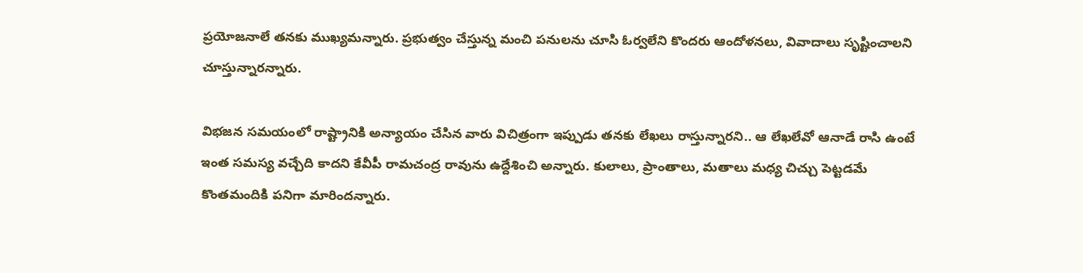ప్రయోజనాలే తనకు ముఖ్యమన్నారు. ప్రభుత్వం చేస్తున్న మంచి పనులను చూసి ఓర్వలేని కొందరు ఆందోళనలు, వివాదాలు సృష్టించాలని చూస్తున్నారన్నారు.

విభజన సమయంలో రాష్ట్రానికి అన్యాయం చేసిన వారు విచిత్రంగా ఇప్పుడు తనకు లేఖలు రాస్తున్నారని.. ఆ లేఖలేవో ఆనాడే రాసి ఉంటే ఇంత సమస్య వచ్చేది కాదని కేవీపీ రామచంద్ర రావును ఉద్దేశించి అన్నారు. కులాలు, ప్రాంతాలు, మతాలు మధ్య చిచ్చు పెట్టడమే కొంతమందికి పనిగా మారిందన్నారు.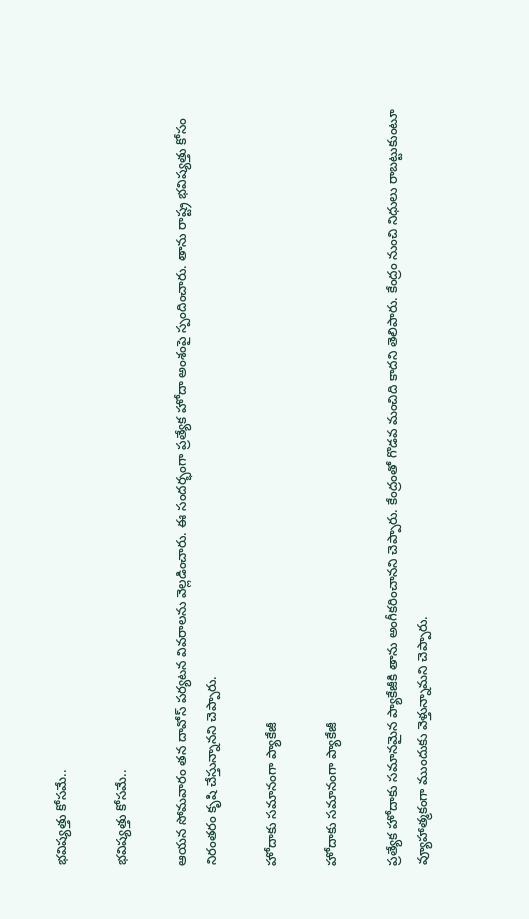భవిష్యత్తు కోసమే..

భవిష్యత్తు కోసమే..

ఆయన సోమవారం తన దావోస్ పర్యటన వివరాలను వెల్లడించారు. ఈ సందర్భంగా ప్రత్యేక హోదా అంశంపై స్పందించారు. తాను రాష్ట్ర భవిష్యత్తు కోసం నిరంతరం కృషి చేస్తున్నానని చెప్పారు.

హోదాకు సమానంగా ప్యాకేజీ

హోదాకు సమానంగా ప్యాకేజీ

ప్రత్యేక హోదాకు సమానమైన ప్యాకేజీకి తాను అంగీకరించానని చెప్పారు. కేంద్రంతో గొడవ మంచిది కాదని తెలిపారు. కేంద్రం నుంచి నిధులు రాబట్టుకుంటూ వ్యూహాత్మకంగా ముందుకు వెళ్తున్నామని చెప్పారు.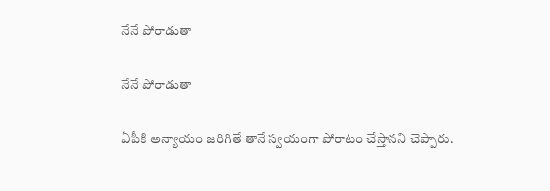నేనే పోరాడుతా

నేనే పోరాడుతా

ఏపీకి అన్యాయం జరిగితే తానే స్వయంగా పోరాటం చేస్తానని చెప్పారు.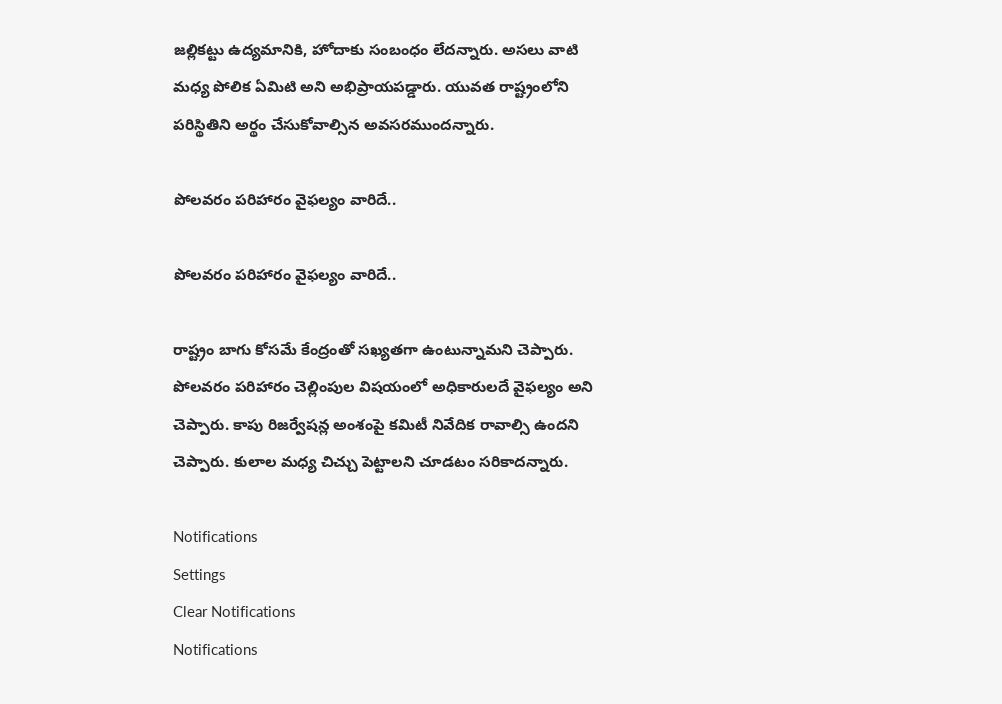జల్లికట్టు ఉద్యమానికి, హోదాకు సంబంధం లేదన్నారు. అసలు వాటి మధ్య పోలిక ఏమిటి అని అభిప్రాయపడ్డారు. యువత రాష్ట్రంలోని పరిస్థితిని అర్థం చేసుకోవాల్సిన అవసరముందన్నారు.

పోలవరం పరిహారం వైఫల్యం వారిదే..

పోలవరం పరిహారం వైఫల్యం వారిదే..

రాష్ట్రం బాగు కోసమే కేంద్రంతో సఖ్యతగా ఉంటున్నామని చెప్పారు. పోలవరం పరిహారం చెల్లింపుల విషయంలో అధికారులదే వైఫల్యం అని చెప్పారు. కాపు రిజర్వేషన్ల అంశంపై కమిటీ నివేదిక రావాల్సి ఉందని చెప్పారు. కులాల మధ్య చిచ్చు పెట్టాలని చూడటం సరికాదన్నారు.

Notifications
Settings
Clear Notifications
Notifications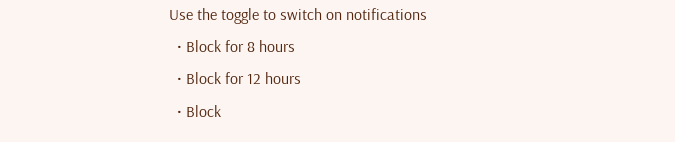Use the toggle to switch on notifications
  • Block for 8 hours
  • Block for 12 hours
  • Block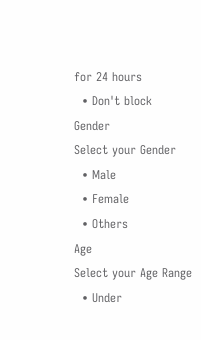for 24 hours
  • Don't block
Gender
Select your Gender
  • Male
  • Female
  • Others
Age
Select your Age Range
  • Under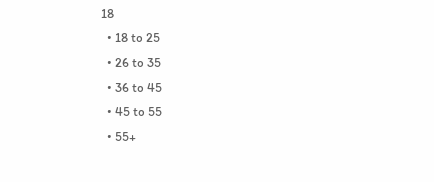18
  • 18 to 25
  • 26 to 35
  • 36 to 45
  • 45 to 55
  • 55+